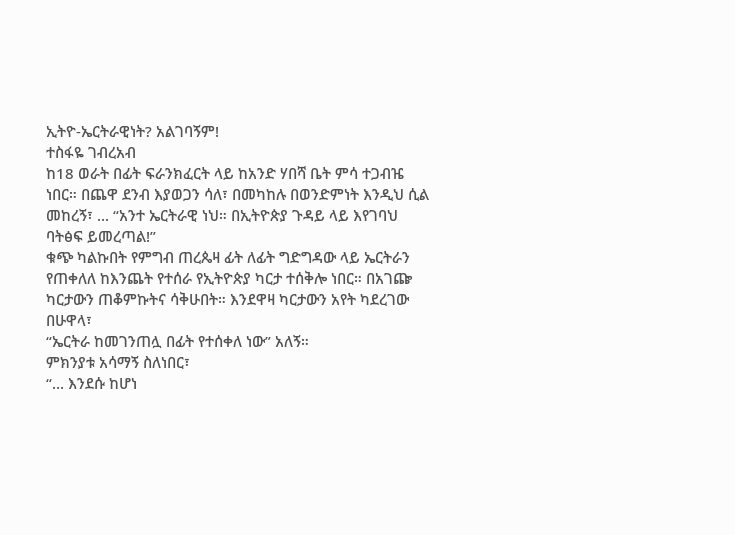ኢትዮ-ኤርትራዊነት? አልገባኝም!
ተስፋዬ ገብረአብ
ከ18 ወራት በፊት ፍራንክፈርት ላይ ከአንድ ሃበሻ ቤት ምሳ ተጋብዤ ነበር። በጨዋ ደንብ እያወጋን ሳለ፣ በመካከሉ በወንድምነት እንዲህ ሲል መከረኝ፣ ... “አንተ ኤርትራዊ ነህ። በኢትዮጵያ ጉዳይ ላይ እየገባህ ባትፅፍ ይመረጣል!”
ቁጭ ካልኩበት የምግብ ጠረጴዛ ፊት ለፊት ግድግዳው ላይ ኤርትራን የጠቀለለ ከእንጨት የተሰራ የኢትዮጵያ ካርታ ተሰቅሎ ነበር። በአገጬ ካርታውን ጠቆምኩትና ሳቅሁበት። እንደዋዛ ካርታውን አየት ካደረገው በሁዋላ፣
“ኤርትራ ከመገንጠሏ በፊት የተሰቀለ ነው” አለኝ።
ምክንያቱ አሳማኝ ስለነበር፣
“… እንደሱ ከሆነ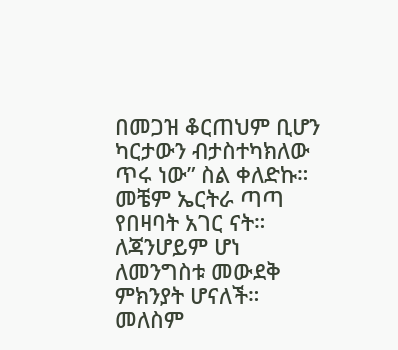በመጋዝ ቆርጠህም ቢሆን ካርታውን ብታስተካክለው ጥሩ ነው” ስል ቀለድኩ።
መቼም ኤርትራ ጣጣ የበዛባት አገር ናት። ለጃንሆይም ሆነ ለመንግስቱ መውደቅ ምክንያት ሆናለች። መለስም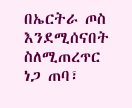በኤርትራ ጦስ እንደሚሰናበት ስለሚጠረጥር ነጋ ጠባ፣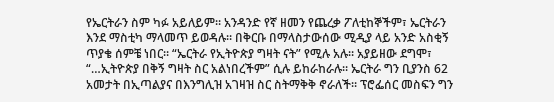የኤርትራን ስም ካፉ አይለይም። አንዳንድ የኛ ዘመን የጨረቃ ፖለቲከኞችም፣ ኤርትራን እንደ ማስቲካ ማላመጥ ይወዳሉ። በቅርቡ በማላስታውሰው ሚዲያ ላይ አንድ አስቂኝ ጥያቄ ሰምቼ ነበር። “ኤርትራ የኢትዮጵያ ግዛት ናት” የሚሉ አሉ። አያይዘው ደግሞ፣ “…ኢትዮጵያ በቅኝ ግዛት ስር አልነበረችም” ሲሉ ይከራከራሉ። ኤርትራ ግን ቢያንስ 62 አመታት በኢጣልያና በእንግሊዝ አገዛዝ ስር ስትማቅቅ ኖራለች። ፕሮፌሰር መስፍን ግን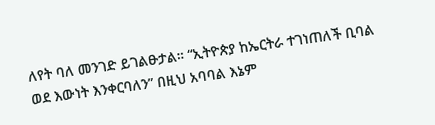ለየት ባለ መንገድ ይገልፁታል። “ኢትዮጵያ ከኤርትራ ተገነጠለች ቢባል ወደ እውነት እንቀርባለን” በዚህ አባባል እኔም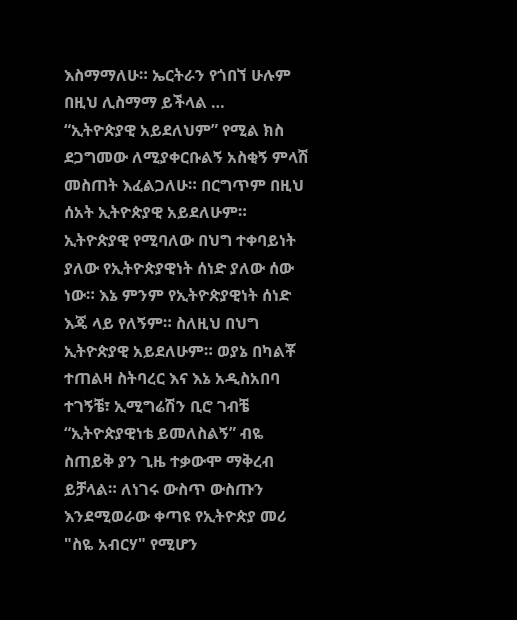እስማማለሁ። ኤርትራን የጎበኘ ሁሉም በዚህ ሊስማማ ይችላል …
“ኢትዮጵያዊ አይደለህም” የሚል ክስ ደጋግመው ለሚያቀርቡልኝ አስቂኝ ምላሽ መስጠት እፈልጋለሁ። በርግጥም በዚህ ሰአት ኢትዮጵያዊ አይደለሁም። ኢትዮጵያዊ የሚባለው በህግ ተቀባይነት ያለው የኢትዮጵያዊነት ሰነድ ያለው ሰው ነው። እኔ ምንም የኢትዮጵያዊነት ሰነድ እጄ ላይ የለኝም። ስለዚህ በህግ ኢትዮጵያዊ አይደለሁም። ወያኔ በካልቾ ተጠልዛ ስትባረር እና እኔ አዲስአበባ ተገኝቼ፣ ኢሚግሬሽን ቢሮ ገብቼ “ኢትዮጵያዊነቴ ይመለስልኝ” ብዬ ስጠይቅ ያን ጊዜ ተቃውሞ ማቅረብ ይቻላል። ለነገሩ ውስጥ ውስጡን እንደሚወራው ቀጣዩ የኢትዮጵያ መሪ "ስዬ አብርሃ" የሚሆን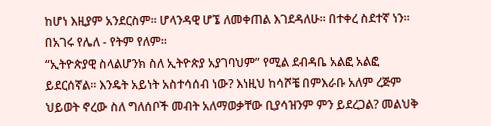ከሆነ እዚያም አንደርስም። ሆላንዳዊ ሆኜ ለመቀጠል እገደዳለሁ። በተቀረ ስደተኛ ነን። በአገሩ የሌለ - የትም የለም።
“ኢትዮጵያዊ ስላልሆንክ ስለ ኢትዮጵያ አያገባህም” የሚል ደብዳቤ አልፎ አልፎ ይደርሰኛል። እንዴት አይነት አስተሳሰብ ነው? እነዚህ ከሳሾቼ በምእራቡ አለም ረጅም ህይወት ኖረው ስለ ግለሰቦች መብት አለማወቃቸው ቢያሳዝንም ምን ይደረጋል? መልህቅ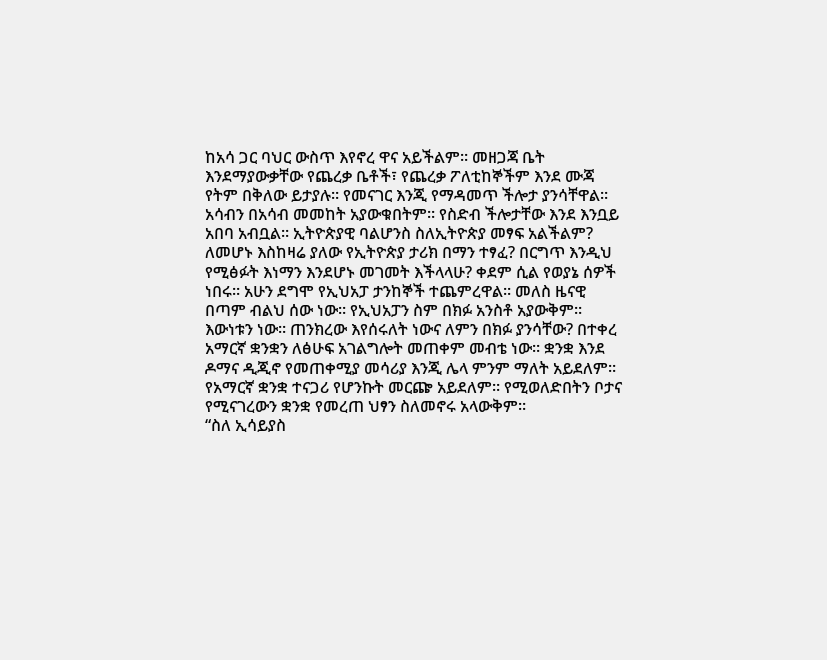ከአሳ ጋር ባህር ውስጥ እየኖረ ዋና አይችልም። መዘጋጃ ቤት እንደማያውቃቸው የጨረቃ ቤቶች፣ የጨረቃ ፖለቲከኞችም እንደ ሙጃ የትም በቅለው ይታያሉ። የመናገር እንጂ የማዳመጥ ችሎታ ያንሳቸዋል። አሳብን በአሳብ መመከት አያውቁበትም። የስድብ ችሎታቸው እንደ እንቧይ አበባ አብቧል። ኢትዮጵያዊ ባልሆንስ ስለኢትዮጵያ መፃፍ አልችልም? ለመሆኑ እስከዛሬ ያለው የኢትዮጵያ ታሪክ በማን ተፃፈ? በርግጥ እንዲህ የሚፅፉት እነማን እንደሆኑ መገመት እችላላሁ? ቀደም ሲል የወያኔ ሰዎች ነበሩ። አሁን ደግሞ የኢህአፓ ታንከኞች ተጨምረዋል። መለስ ዜናዊ በጣም ብልህ ሰው ነው። የኢህአፓን ስም በክፉ አንስቶ አያውቅም። እውነቱን ነው። ጠንክረው እየሰሩለት ነውና ለምን በክፉ ያንሳቸው? በተቀረ አማርኛ ቋንቋን ለፅሁፍ አገልግሎት መጠቀም መብቴ ነው። ቋንቋ እንደ ዶማና ዲጂኖ የመጠቀሚያ መሳሪያ እንጂ ሌላ ምንም ማለት አይደለም። የአማርኛ ቋንቋ ተናጋሪ የሆንኩት መርጬ አይደለም። የሚወለድበትን ቦታና የሚናገረውን ቋንቋ የመረጠ ህፃን ስለመኖሩ አላውቅም።
“ስለ ኢሳይያስ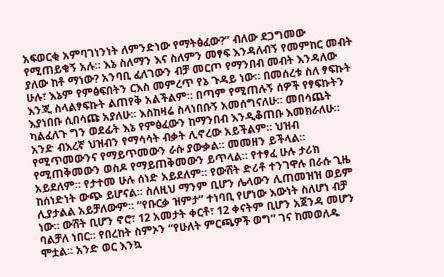አፍወርቂ አምባገነንነት ለምንድነው የማትፅፈው?” ብለው ደጋግመው የሚጠይቁኝ አሉ። እኔ ስለማን እና ስለምን መፃፍ እንዳለብኝ የመምከር መብት ያለው ከቶ ማነው? አንባቢ ፈለገውን ብቻ መርጦ የማንበብ መብት እንዳለው ሁሉ፣ እኔም የምፅፍበትን ርእስ መምረጥ የኔ ጉዳይ ነው። በመሰረቱ ስለ ፃፍኩት እንጂ ስላልፃፍኩት ልጠየቅ አልችልም። በጣም የሚጠሉኝ ሰዎች የፃፍኩትን እያነበቡ ሲበሳጩ አያለሁ። እስከዛሬ ስላነበቡኝ አመሰግናለሁ። መበሳጨት ካልፈለጉ ግን ወደፊት እኔ የምፅፈውን ከማንበብ እንዲቆጠቡ እመክራለሁ።
አንድ ብእረኛ ህዝብን የማሳሳት ብቃት ሊኖረው አይችልም። ህዝብ የሚጥመውንና የማይጥመውን ራሱ ያውቃል። መመዘን ይችላል። የሚጠቅመውን ወስዶ የማይጠቅመውን ይጥላል። የተፃፈ ሁሉ ታሪክ አይደለም። የታተመ ሁሉ ሰነድ አይደለም። የውሸት ድሪቶ ተንገዋሉ በራሱ ጊዜ ከሰነድነት ውጭ ይሆናል። ስለዚህ ማንም ቢሆን ሌላውን ሊጠመዝዝ ወይም ሊያታልል አይቻለውም። “የቡርቃ ዝምታ” ተነባቢ የሆነው እውነት ስለሆነ ብቻ ነው። ውሸት ቢሆን ኖሮ፣ 12 አመታት ቀርቶ፣ 12 ቀናትም ቢሆን አጀንዳ መሆን ባልቻለ ነበር። የበረከት ስምኦን “የሁለት ምርጫዎች ወግ” ገና ከመወለዱ ሞቷል። አንድ ወር እንኳ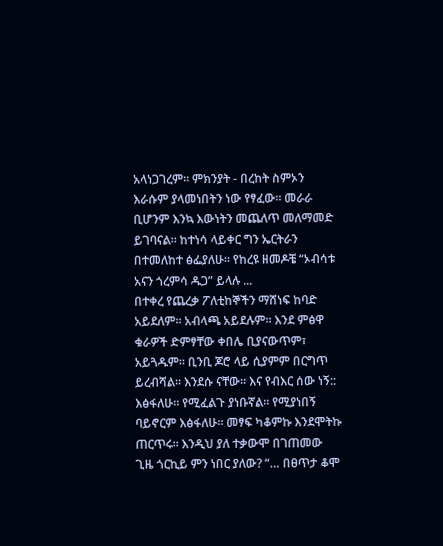አላነጋገረም። ምክንያት - በረከት ስምኦን እራሱም ያላመነበትን ነው የፃፈው። መራራ ቢሆንም እንኳ እውነትን መጨለጥ መለማመድ ይገባናል። ከተነሳ ላይቀር ግን ኤርትራን በተመለከተ ፅፌያለሁ። የከረዩ ዘመዶቼ “ኦብሳቱ አናን ጎረምሳ ዱጋ” ይላሉ ...
በተቀረ የጨረቃ ፖለቲከኞችን ማሸነፍ ከባድ አይደለም። አብላጫ አይደሉም። እንደ ምፅዋ ቁራዎች ድምፃቸው ቀበሌ ቢያናውጥም፣ አይጓዱም። ቢንቢ ጆሮ ላይ ሲያምም በርግጥ ይረብሻል። እንደሱ ናቸው። እና የብእር ሰው ነኝ:: እፅፋለሁ። የሚፈልጉ ያነቡኛል። የሚያነበኝ ባይኖርም እፅፋለሁ። መፃፍ ካቆምኩ እንደሞትኩ ጠርጥሩ። እንዲህ ያለ ተቃውሞ በገጠመው ጊዜ ጎርኪይ ምን ነበር ያለው? “… በፀጥታ ቆሞ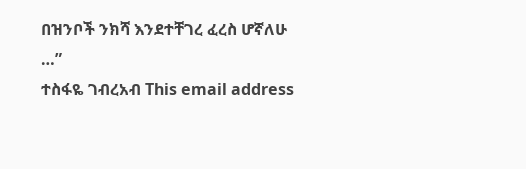በዝንቦች ንክሻ እንደተቸገረ ፈረስ ሆኛለሁ …”
ተስፋዬ ገብረአብ This email address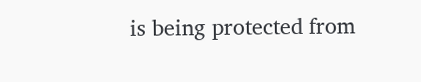is being protected from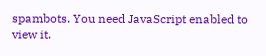spambots. You need JavaScript enabled to view it.